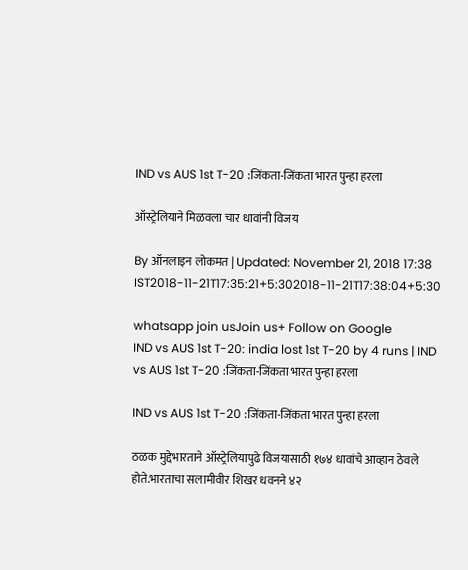IND vs AUS 1st T-20 :जिंकता-जिंकता भारत पुन्हा हरला

ऑस्ट्रेलियाने मिळवला चार धावांनी विजय

By ऑनलाइन लोकमत | Updated: November 21, 2018 17:38 IST2018-11-21T17:35:21+5:302018-11-21T17:38:04+5:30

whatsapp join usJoin us+ Follow on Google
IND vs AUS 1st T-20: india lost 1st T-20 by 4 runs | IND vs AUS 1st T-20 :जिंकता-जिंकता भारत पुन्हा हरला

IND vs AUS 1st T-20 :जिंकता-जिंकता भारत पुन्हा हरला

ठळक मुद्देभारताने ऑस्ट्रेलियापुढे विजयासाठी १७४ धावांचे आव्हान ठेवले होते.भारताचा सलामीवीर शिखर धवनने ४२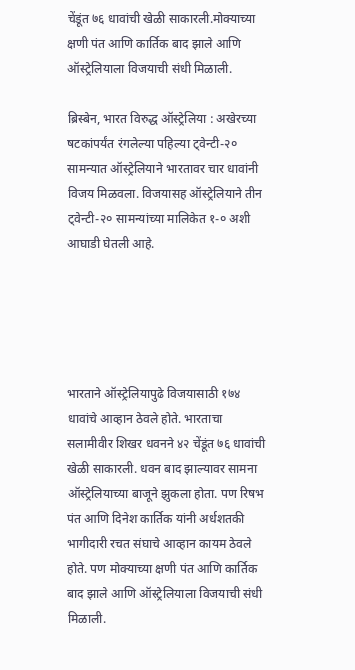चेंडूंत ७६ धावांची खेळी साकारली.मोक्याच्या क्षणी पंत आणि कार्तिक बाद झाले आणि ऑस्ट्रेलियाला विजयाची संधी मिळाली.

ब्रिस्बेन, भारत विरुद्ध ऑस्ट्रेलिया : अखेरच्या षटकांपर्यंत रंगलेल्या पहिल्या ट्वेन्टी-२० सामन्यात ऑस्ट्रेलियाने भारतावर चार धावांनी विजय मिळवला. विजयासह ऑस्ट्रेलियाने तीन ट्वेन्टी-२० सामन्यांच्या मालिकेत १-० अशी आघाडी घेतली आहे.





भारताने ऑस्ट्रेलियापुढे विजयासाठी १७४ धावांचे आव्हान ठेवले होते. भारताचा सलामीवीर शिखर धवनने ४२ चेंडूंत ७६ धावांची खेळी साकारली. धवन बाद झाल्यावर सामना ऑस्ट्रेलियाच्या बाजूने झुकला होता. पण रिषभ पंत आणि दिनेश कार्तिक यांनी अर्धशतकी भागीदारी रचत संघाचे आव्हान कायम ठेवले होते. पण मोक्याच्या क्षणी पंत आणि कार्तिक बाद झाले आणि ऑस्ट्रेलियाला विजयाची संधी मिळाली.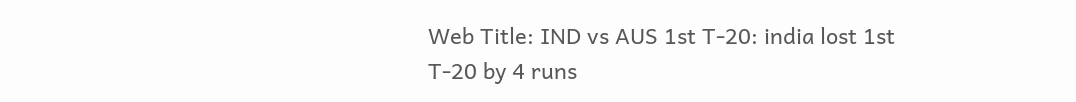Web Title: IND vs AUS 1st T-20: india lost 1st T-20 by 4 runs